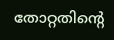തോറ്റതിന്റെ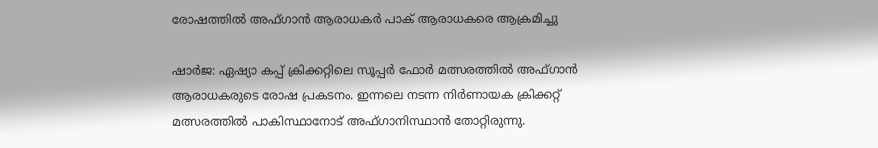രോഷത്തില്‍ അഫ്ഗാന്‍ ആരാധകര്‍ പാക് ആരാധകരെ ആക്രമിച്ചു

ഷാര്‍ജ: ഏഷ്യാ കപ്പ് ക്രിക്കറ്റിലെ സൂപ്പര്‍ ഫോര്‍ മത്സരത്തില്‍ അഫ്ഗാന്‍ ആരാധകരുടെ രോഷ പ്രകടനം. ഇന്നലെ നടന്ന നിര്‍ണായക ക്രിക്കറ്റ് മത്സരത്തില്‍ പാകിസ്ഥാനോട് അഫ്ഗാനിസ്ഥാന്‍ തോറ്റിരുന്നു.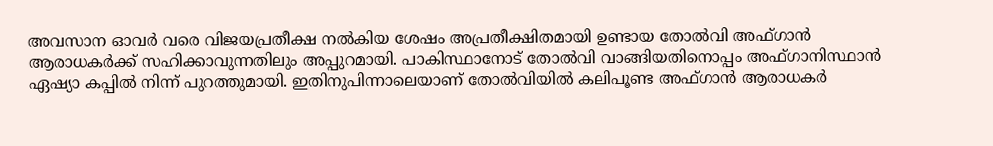അവസാന ഓവര്‍ വരെ വിജയപ്രതീക്ഷ നല്‍കിയ ശേഷം അപ്രതീക്ഷിതമായി ഉണ്ടായ തോല്‍വി അഫ്ഗാന്‍ ആരാധകര്‍ക്ക് സഹിക്കാവുന്നതിലും അപ്പുറമായി. പാകിസ്ഥാനോട് തോല്‍വി വാങ്ങിയതിനൊപ്പം അഫ്ഗാനിസ്ഥാന്‍ ഏഷ്യാ കപ്പില്‍ നിന്ന് പുറത്തുമായി. ഇതിനുപിന്നാലെയാണ് തോല്‍വിയില്‍ കലിപൂണ്ട അഫ്ഗാന്‍ ആരാധകര്‍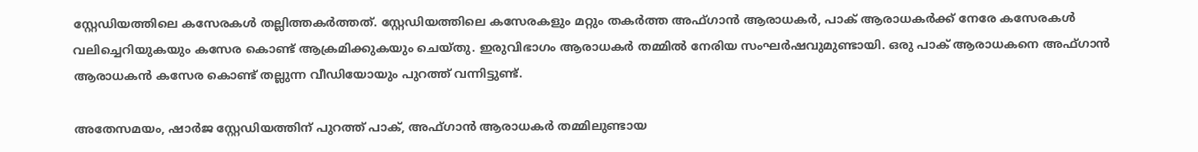സ്റ്റേഡിയത്തിലെ കസേരകള്‍ തല്ലിത്തകര്‍ത്തത്. സ്റ്റേഡിയത്തിലെ കസേരകളും മറ്റും തകര്‍ത്ത അഫ്ഗാന്‍ ആരാധകര്‍, പാക് ആരാധകര്‍ക്ക് നേരേ കസേരകള്‍ വലിച്ചെറിയുകയും കസേര കൊണ്ട് ആക്രമിക്കുകയും ചെയ്തു. ഇരുവിഭാഗം ആരാധകര്‍ തമ്മില്‍ നേരിയ സംഘര്‍ഷവുമുണ്ടായി. ഒരു പാക് ആരാധകനെ അഫ്ഗാന്‍ ആരാധകന്‍ കസേര കൊണ്ട് തല്ലുന്ന വീഡിയോയും പുറത്ത് വന്നിട്ടുണ്ട്.

അതേസമയം, ഷാര്‍ജ സ്റ്റേഡിയത്തിന് പുറത്ത് പാക്, അഫ്ഗാന്‍ ആരാധകര്‍ തമ്മിലുണ്ടായ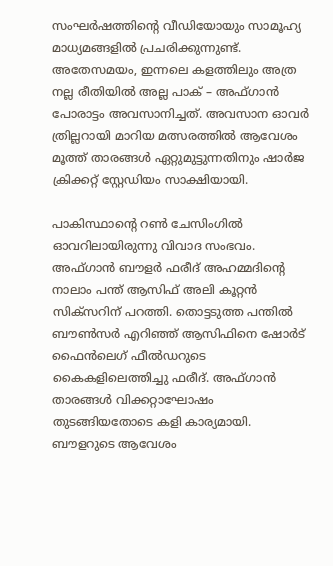സംഘര്‍ഷത്തിന്റെ വീഡിയോയും സാമൂഹ്യ മാധ്യമങ്ങളില്‍ പ്രചരിക്കുന്നുണ്ട്. അതേസമയം, ഇന്നലെ കളത്തിലും അത്ര നല്ല രീതിയില്‍ അല്ല പാക് – അഫ്ഗാന്‍ പോരാട്ടം അവസാനിച്ചത്. അവസാന ഓവര്‍ ത്രില്ലറായി മാറിയ മത്സരത്തില്‍ ആവേശം മൂത്ത് താരങ്ങള്‍ ഏറ്റുമുട്ടുന്നതിനും ഷാര്‍ജ ക്രിക്കറ്റ് സ്റ്റേഡിയം സാക്ഷിയായി.

പാകിസ്ഥാന്റെ റണ്‍ ചേസിംഗില്‍ ഓവറിലായിരുന്നു വിവാദ സംഭവം.
അഫ്ഗാന്‍ ബൗളര്‍ ഫരീദ് അഹമ്മദിന്റെ നാലാം പന്ത് ആസിഫ് അലി കൂറ്റന്‍ സിക്സറിന് പറത്തി. തൊട്ടടുത്ത പന്തില്‍ ബൗണ്‍സര്‍ എറിഞ്ഞ് ആസിഫിനെ ഷോര്‍ട് ഫൈന്‍ലെഗ് ഫീല്‍ഡറുടെ കൈകളിലെത്തിച്ചു ഫരീദ്. അഫ്ഗാന്‍ താരങ്ങള്‍ വിക്കറ്റാഘോഷം തുടങ്ങിയതോടെ കളി കാര്യമായി. ബൗളറുടെ ആവേശം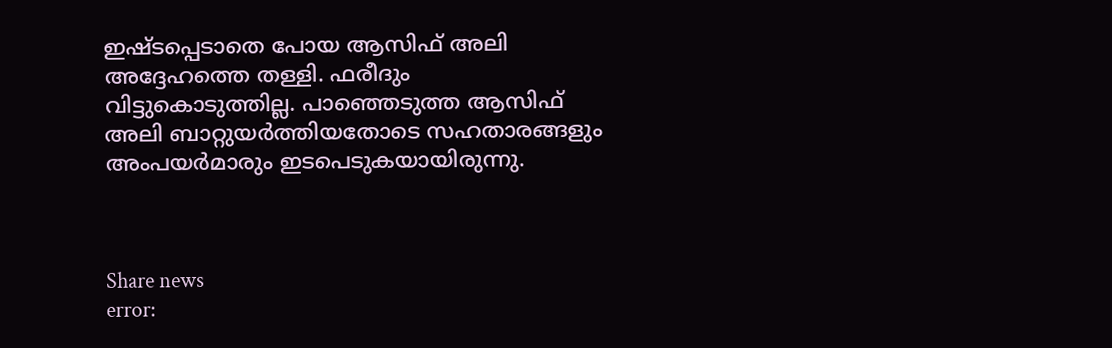ഇഷ്ടപ്പെടാതെ പോയ ആസിഫ് അലി അദ്ദേഹത്തെ തള്ളി. ഫരീദും വിട്ടുകൊടുത്തില്ല. പാഞ്ഞെടുത്ത ആസിഫ് അലി ബാറ്റുയര്‍ത്തിയതോടെ സഹതാരങ്ങളും അംപയര്‍മാരും ഇടപെടുകയായിരുന്നു.



Share news
error: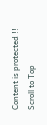Content is protected !!
Scroll to Top